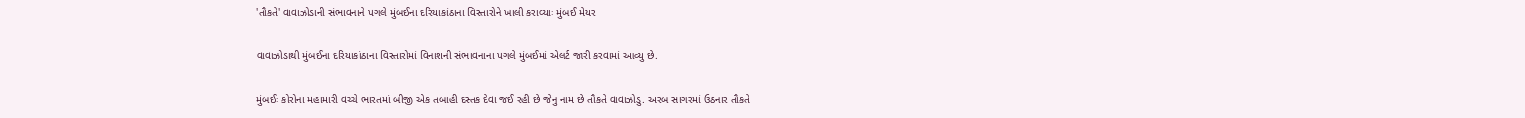'તૌકતે' વાવાઝોડાની સંભાવનાને પગલે મુંબઈના દરિયાકાંઠાના વિસ્તારોને ખાલી કરાવ્યાઃ મુંબઈ મેયર

વાવાઝોડાથી મુંબઈના દરિયાકાંઠાના વિસ્તારોમાં વિનાશની સંભાવનાના પગલે મુંબઈમાં એલર્ટ જારી કરવામાં આવ્યુ છે.

મુંબઈઃ કોરોના મહામારી વચ્ચે ભારતમાં બીજી એક તબાહી દસ્તક દેવા જઈ રહી છે જેનુ નામ છે તૌકતે વાવાઝોડુ. અરબ સાગરમાં ઉઠનાર તૌકતે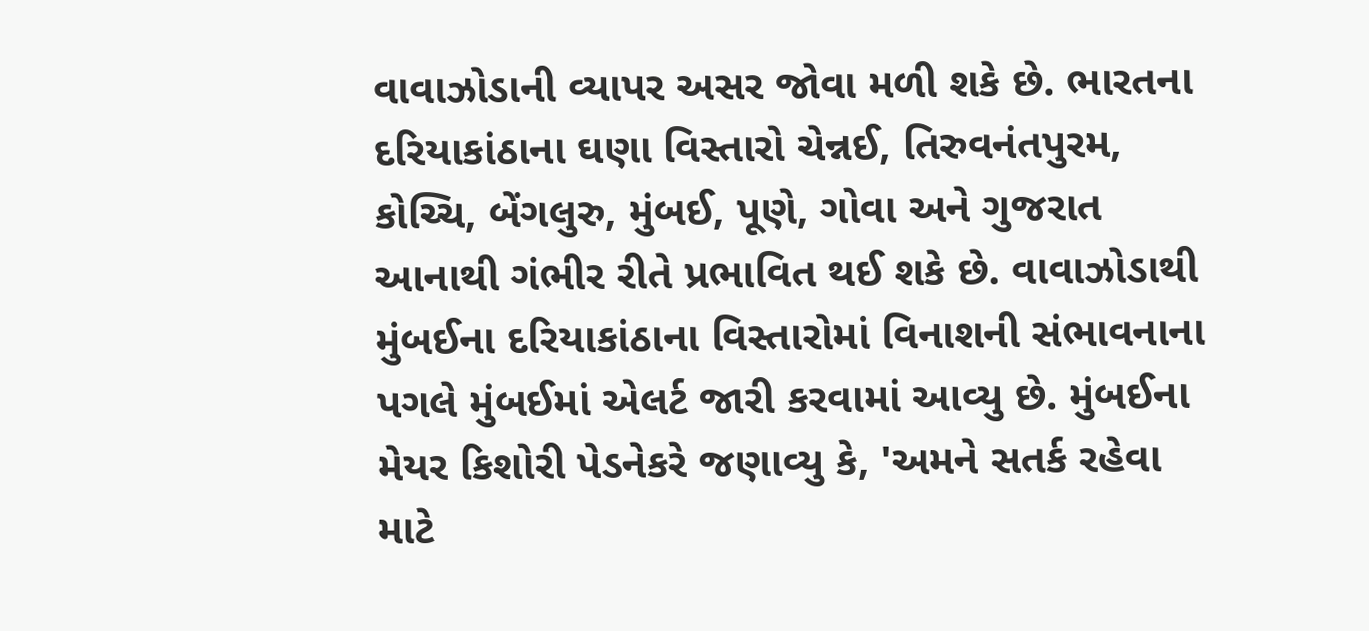વાવાઝોડાની વ્યાપર અસર જોવા મળી શકે છે. ભારતના દરિયાકાંઠાના ઘણા વિસ્તારો ચેન્નઈ, તિરુવનંતપુરમ, કોચ્ચિ, બેંગલુરુ, મુંબઈ, પૂણે, ગોવા અને ગુજરાત આનાથી ગંભીર રીતે પ્રભાવિત થઈ શકે છે. વાવાઝોડાથી મુંબઈના દરિયાકાંઠાના વિસ્તારોમાં વિનાશની સંભાવનાના પગલે મુંબઈમાં એલર્ટ જારી કરવામાં આવ્યુ છે. મુંબઈના મેયર કિશોરી પેડનેકરે જણાવ્યુ કે, 'અમને સતર્ક રહેવા માટે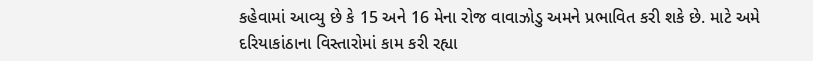કહેવામાં આવ્યુ છે કે 15 અને 16 મેના રોજ વાવાઝોડુ અમને પ્રભાવિત કરી શકે છે. માટે અમે દરિયાકાંઠાના વિસ્તારોમાં કામ કરી રહ્યા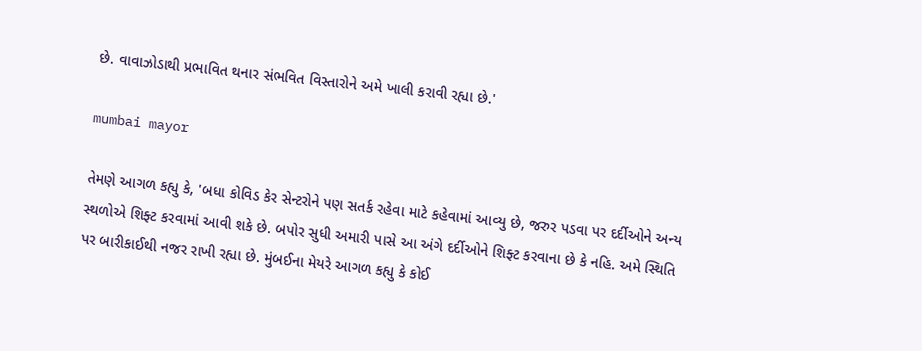છે. વાવાઝોડાથી પ્રભાવિત થનાર સંભવિત વિસ્તારોને અમે ખાલી કરાવી રહ્યા છે.'

mumbai mayor

તેમણે આગળ કહ્યુ કે, 'બધા કોવિડ કેર સેન્ટરોને પણ સતર્ક રહેવા માટે કહેવામાં આવ્યુ છે, જરુર પડવા પર દર્દીઓને અન્ય સ્થળોએ શિફ્ટ કરવામાં આવી શકે છે. બપોર સુધી અમારી પાસે આ અંગે દર્દીઓને શિફ્ટ કરવાના છે કે નહિ. અમે સ્થિતિ પર બારીકાઈથી નજર રાખી રહ્યા છે. મુંબઈના મેયરે આગળ કહ્યુ કે કોઈ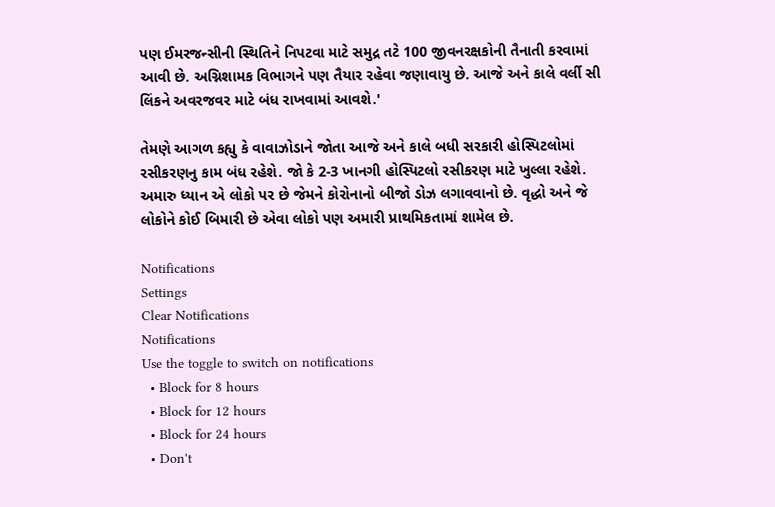પણ ઈમરજન્સીની સ્થિતિને નિપટવા માટે સમુદ્ર તટે 100 જીવનરક્ષકોની તૈનાતી કરવામાં આવી છે. અગ્નિશામક વિભાગને પણ તૈયાર રહેવા જણાવાયુ છે. આજે અને કાલે વર્લી સી લિંકને અવરજવર માટે બંધ રાખવામાં આવશે.'

તેમણે આગળ કહ્યુ કે વાવાઝોડાને જોતા આજે અને કાલે બધી સરકારી હોસ્પિટલોમાં રસીકરણનુ કામ બંધ રહેશે. જો કે 2-3 ખાનગી હોસ્પિટલો રસીકરણ માટે ખુલ્લા રહેશે. અમારુ ધ્યાન એ લોકો પર છે જેમને કોરોનાનો બીજો ડોઝ લગાવવાનો છે. વૃદ્ધો અને જે લોકોને કોઈ બિમારી છે એવા લોકો પણ અમારી પ્રાથમિકતામાં શામેલ છે.

Notifications
Settings
Clear Notifications
Notifications
Use the toggle to switch on notifications
  • Block for 8 hours
  • Block for 12 hours
  • Block for 24 hours
  • Don't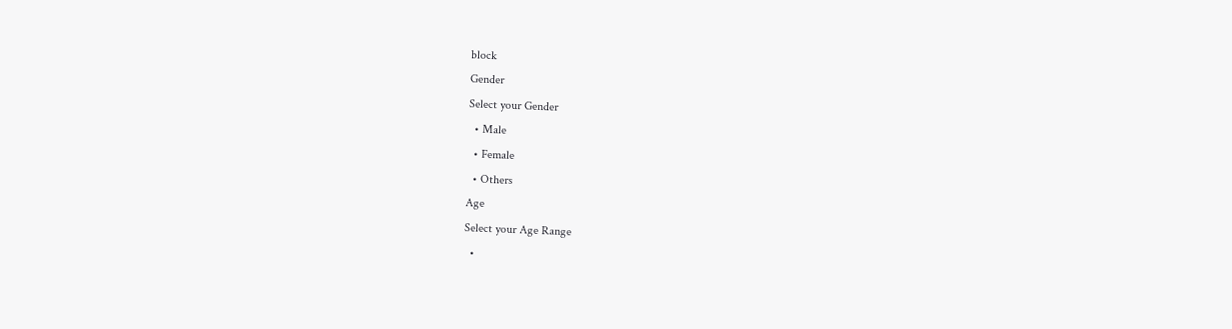block
Gender
Select your Gender
  • Male
  • Female
  • Others
Age
Select your Age Range
  •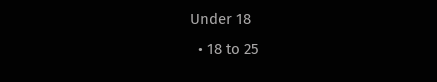Under 18
  • 18 to 25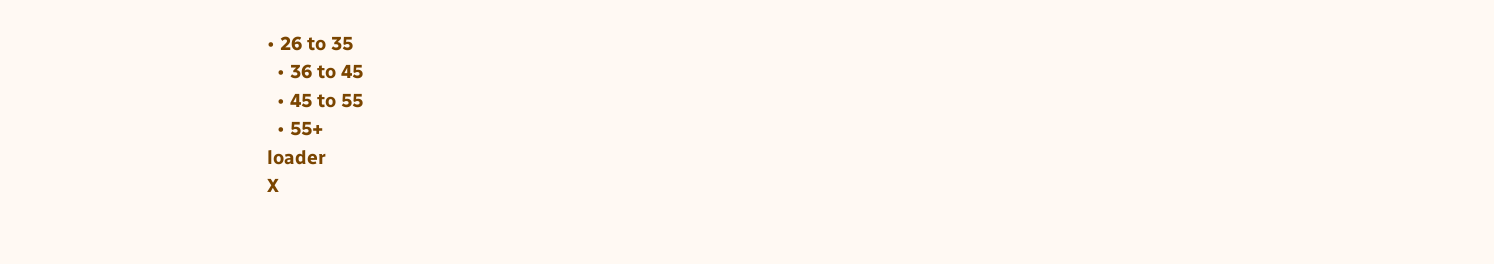• 26 to 35
  • 36 to 45
  • 45 to 55
  • 55+
loader
X